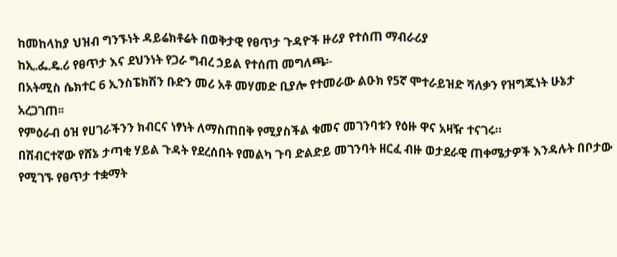ከመከላከያ ህዝብ ግንኙነት ዳይሬክቶሬት በወቅታዊ የፀጥታ ጉዳዮች ዙሪያ የተሰጠ ማብራሪያ
ከኢ.ፌ.ዴ.ሪ የፀጥታ እና ደህንነት የጋራ ግብረ ኃይል የተሰጠ መግለጫ፡-
በአትሚስ ሴክተር 6 ኢንስፔክሽን ቡድን መሪ አቶ መሃመድ ቢያሎ የተመራው ልዑክ የ5ኛ ሞተራይዝድ ሻለቃን የዝግጁነት ሁኔታ አረጋገጠ፡፡
የምዕራብ ዕዝ የሀገራችንን ክብርና ነፃነት ለማስጠበቅ የሚያስችል ቁመና መገንባቱን የዕዙ ዋና አዛዥ ተናገሩ።
በሽብርተኛው የሸኔ ታጣቂ ሃይል ጉዳት የደረሰበት የመልካ ጉባ ድልድይ መገንባት ዘርፈ ብዙ ወታደራዊ ጠቀሜታዎች እንዳሉት በቦታው የሚገኙ የፀጥታ ተቋማት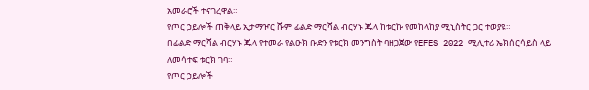አመራሮች ተናገረዋል።
የጦር ኃይሎች ጠቅላይ ኢታማዦር ሹም ፊልድ ማርሻል ብርሃኑ ጁላ ከቱርኩ የመከላከያ ሚኒስትር ጋር ተወያዩ።
በፊልድ ማርሻል ብርሃኑ ጁላ የተመራ የልዑክ ቡድን የቱርክ መንግስት ባዘጋጀው የEFES 2022 ሚሊተሪ ኤክሰርሳይስ ላይ ለመሳተፍ ቱርክ ገባ።
የጦር ኃይሎች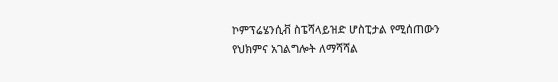ኮምፕሬሄንሲቭ ስፔሻላይዝድ ሆስፒታል የሚሰጠውን የህክምና አገልግሎት ለማሻሻል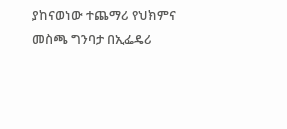ያከናወነው ተጨማሪ የህክምና መስጫ ግንባታ በኢፌዴሪ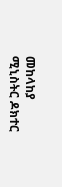መከላከያ ሚኒስትር ዶክተር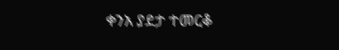ቀንአ ያደታ ተመርቆ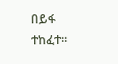በይፋ ተከፈተ።